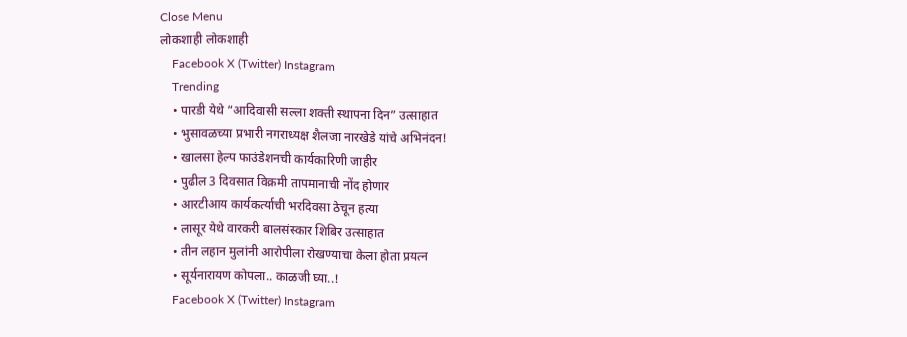Close Menu
लोकशाही लोकशाही
    Facebook X (Twitter) Instagram
    Trending
    • पारडी येथे “आदिवासी सल्ला शक्ती स्थापना दिन” उत्साहात
    • भुसावळच्या प्रभारी नगराध्यक्ष शैलजा नारखेडे यांचे अभिनंदन!
    • खालसा हेल्प फाउंडेशनची कार्यकारिणी जाहीर
    • पुढील 3 दिवसात विक्रमी तापमानाची नोंद होणार
    • आरटीआय कार्यकर्त्याची भरदिवसा ठेचून हत्या
    • लासूर येथे वारकरी बालसंस्कार शिबिर उत्साहात
    • तीन लहान मुलांनी आरोपीला रोखण्याचा केला होता प्रयत्न
    • सूर्यनारायण कोपला.. काळजी घ्या..!
    Facebook X (Twitter) Instagram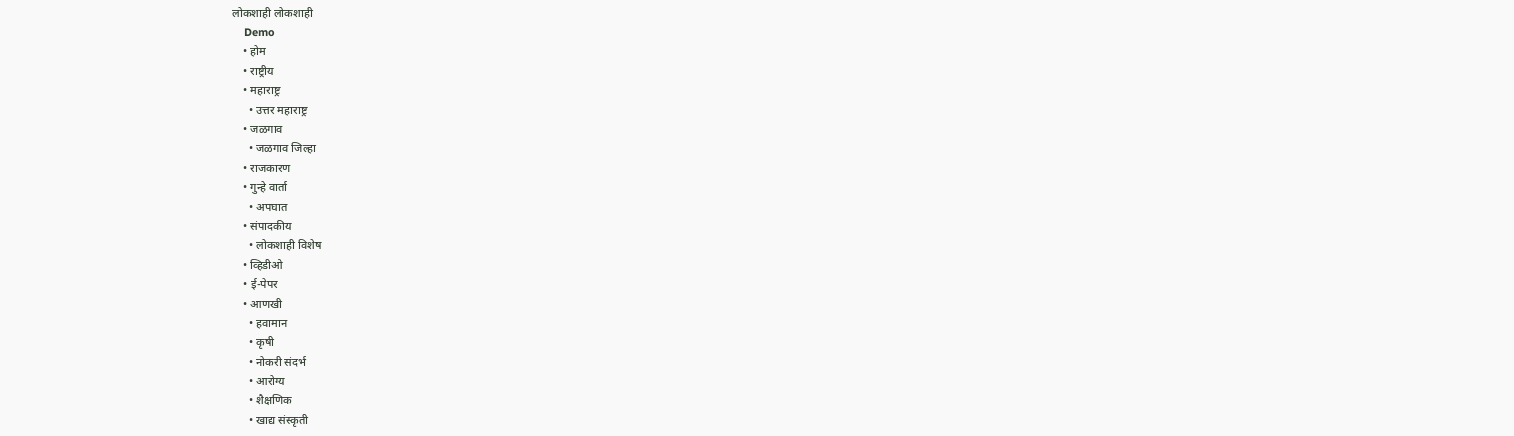लोकशाही लोकशाही
    Demo
    • होम
    • राष्ट्रीय
    • महाराष्ट्र
      • उत्तर महाराष्ट्र
    • जळगाव
      • जळगाव जिल्हा
    • राजकारण
    • गुन्हे वार्ता
      • अपघात
    • संपादकीय
      • लोकशाही विशेष
    • व्हिडीओ
    • ई-पेपर
    • आणखी
      • हवामान
      • कृषी
      • नोकरी संदर्भ
      • आरोग्य
      • शैक्षणिक
      • खाद्य संस्कृती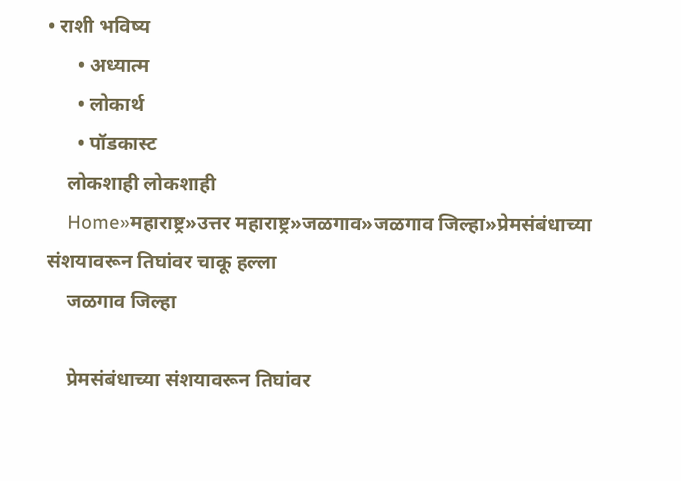• राशी भविष्य
      • अध्यात्म
      • लोकार्थ
      • पॉडकास्ट
    लोकशाही लोकशाही
    Home»महाराष्ट्र»उत्तर महाराष्ट्र»जळगाव»जळगाव जिल्हा»प्रेमसंबंधाच्या संशयावरून तिघांवर चाकू हल्ला
    जळगाव जिल्हा

    प्रेमसंबंधाच्या संशयावरून तिघांवर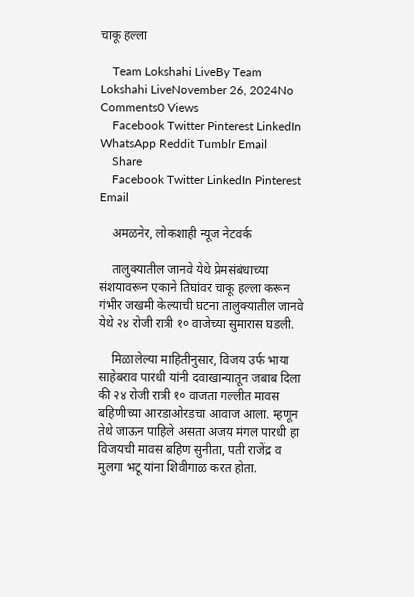चाकू हल्ला

    Team Lokshahi LiveBy Team Lokshahi LiveNovember 26, 2024No Comments0 Views
    Facebook Twitter Pinterest LinkedIn WhatsApp Reddit Tumblr Email
    Share
    Facebook Twitter LinkedIn Pinterest Email

    अमळनेर, लोकशाही न्यूज नेटवर्क

    तालुक्यातील जानवे येथे प्रेमसंबंधाच्या संशयावरून एकाने तिघांवर चाकू हल्ला करून गंभीर जखमी केल्याची घटना तालुक्यातील जानवे येथे २४ रोजी रात्री १० वाजेच्या सुमारास घडली.

    मिळालेल्या माहितीनुसार, विजय उर्फ भाया साहेबराव पारधी यांनी दवाखान्यातून जबाब दिला की २४ रोजी रात्री १० वाजता गल्लीत मावस बहिणीच्या आरडाओरडचा आवाज आला. म्हणून तेथे जाऊन पाहिले असता अजय मंगल पारधी हा विजयची मावस बहिण सुनीता, पती राजेंद्र व मुलगा भटू यांना शिवीगाळ करत होता.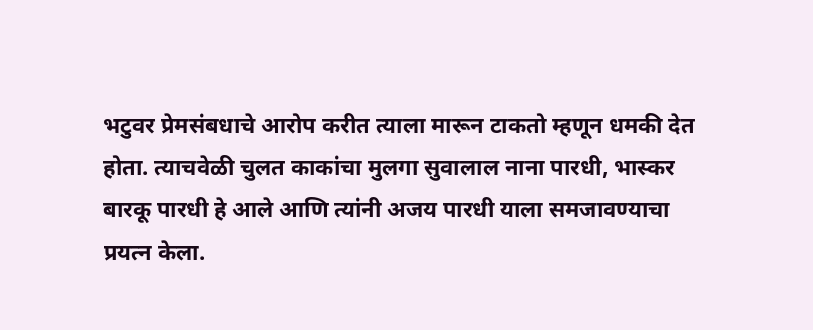भटुवर प्रेमसंबधाचे आरोप करीत त्याला मारून टाकतो म्हणून धमकी देत होता. त्याचवेळी चुलत काकांचा मुलगा सुवालाल नाना पारधी, भास्कर बारकू पारधी हे आले आणि त्यांनी अजय पारधी याला समजावण्याचा प्रयत्न केला.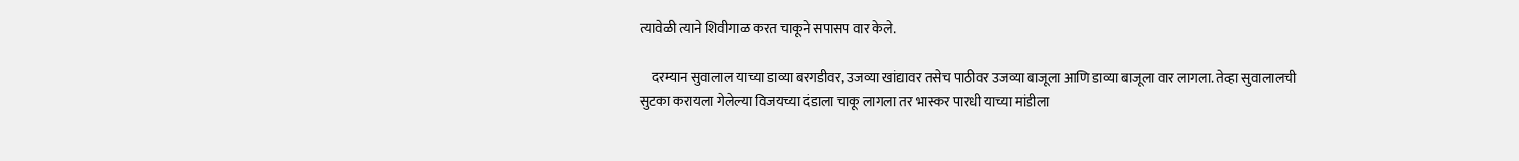त्यावेळी त्याने शिवीगाळ करत चाकूने सपासप वार केले.

    दरम्यान सुवालाल याच्या डाव्या बरगडीवर, उजव्या खांद्यावर तसेच पाठीवर उजव्या बाजूला आणि डाव्या बाजूला वार लागला. तेव्हा सुवालालची सुटका करायला गेलेल्या विजयच्या दंडाला चाकू लागला तर भास्कर पारधी याच्या मांडीला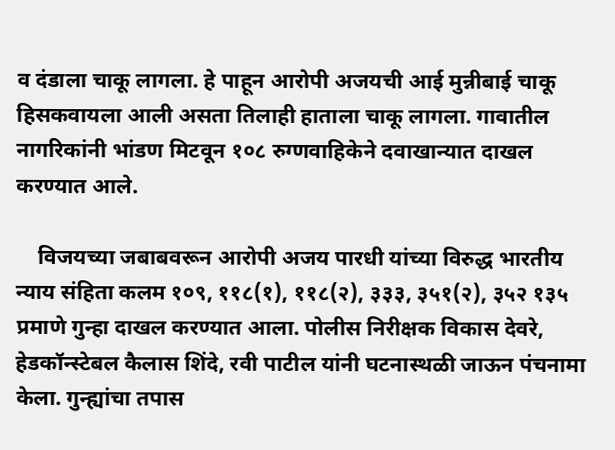व दंडाला चाकू लागला. हे पाहून आरोपी अजयची आई मुन्नीबाई चाकू हिसकवायला आली असता तिलाही हाताला चाकू लागला. गावातील नागरिकांनी भांडण मिटवून १०८ रुग्णवाहिकेने दवाखान्यात दाखल करण्यात आले.

    विजयच्या जबाबवरून आरोपी अजय पारधी यांच्या विरुद्ध भारतीय न्याय संहिता कलम १०९, ११८(१), ११८(२), ३३३, ३५१(२), ३५२ १३५ प्रमाणे गुन्हा दाखल करण्यात आला. पोलीस निरीक्षक विकास देवरे, हेडकॉन्स्टेबल कैलास शिंदे, रवी पाटील यांनी घटनास्थळी जाऊन पंचनामा केला. गुन्ह्यांचा तपास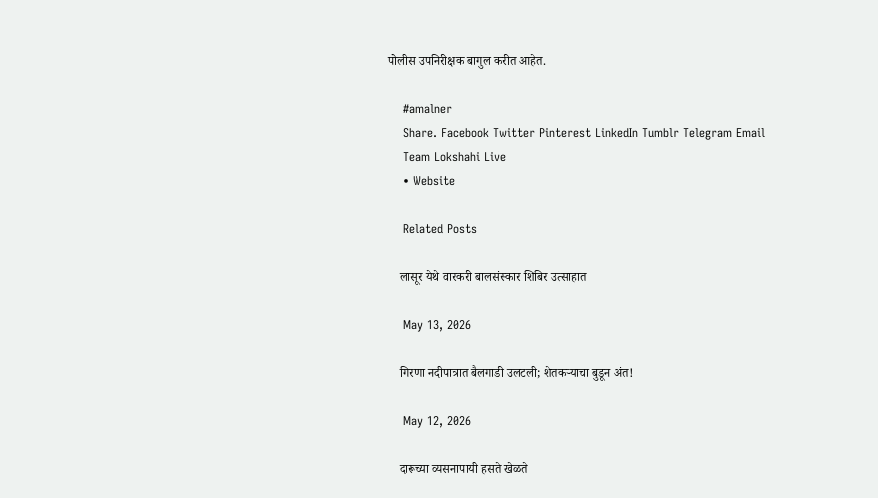पोलीस उपनिरीक्षक बागुल करीत आहेत.

    #amalner
    Share. Facebook Twitter Pinterest LinkedIn Tumblr Telegram Email
    Team Lokshahi Live
    • Website

    Related Posts

    लासूर येथे वारकरी बालसंस्कार शिबिर उत्साहात

    May 13, 2026

    गिरणा नदीपात्रात बैलगाडी उलटली; शेतकऱ्याचा बुडून अंत!

    May 12, 2026

    दारूच्या व्यसनापायी हसते खेळते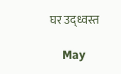घर उद्ध्वस्त

    May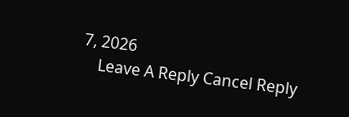7, 2026
    Leave A Reply Cancel Reply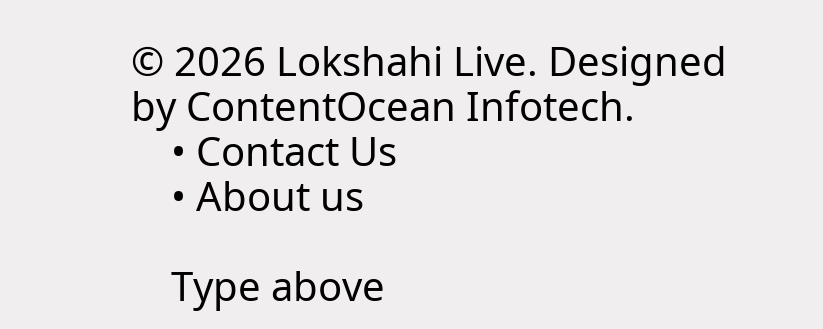© 2026 Lokshahi Live. Designed by ContentOcean Infotech.
    • Contact Us
    • About us

    Type above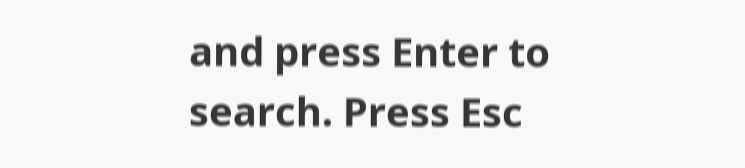and press Enter to search. Press Esc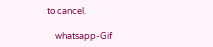to cancel.

    whatsapp-Gif